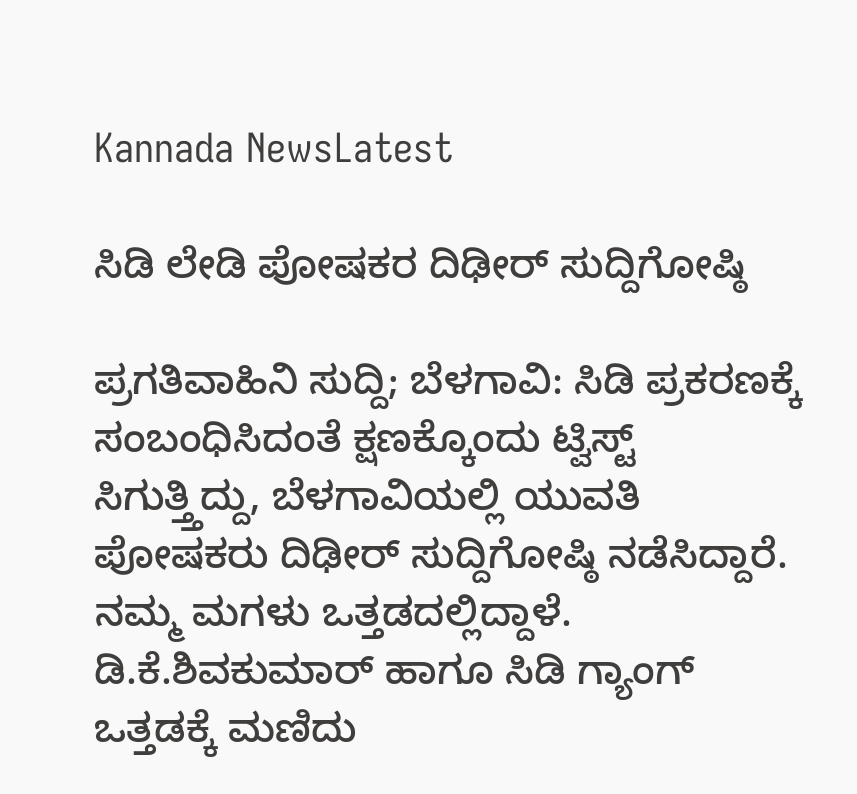Kannada NewsLatest

ಸಿಡಿ ಲೇಡಿ ಪೋಷಕರ ದಿಢೀರ್ ಸುದ್ದಿಗೋಷ್ಠಿ

ಪ್ರಗತಿವಾಹಿನಿ ಸುದ್ದಿ; ಬೆಳಗಾವಿ: ಸಿಡಿ ಪ್ರಕರಣಕ್ಕೆ ಸಂಬಂಧಿಸಿದಂತೆ ಕ್ಷಣಕ್ಕೊಂದು ಟ್ವಿಸ್ಟ್ ಸಿಗುತ್ತ್ತಿದ್ದು, ಬೆಳಗಾವಿಯಲ್ಲಿ ಯುವತಿ ಪೋಷಕರು ದಿಢೀರ್ ಸುದ್ದಿಗೋಷ್ಠಿ ನಡೆಸಿದ್ದಾರೆ. ನಮ್ಮ ಮಗಳು ಒತ್ತಡದಲ್ಲಿದ್ದಾಳೆ. ಡಿ.ಕೆ.ಶಿವಕುಮಾರ್ ಹಾಗೂ ಸಿಡಿ ಗ್ಯಾಂಗ್ ಒತ್ತಡಕ್ಕೆ ಮಣಿದು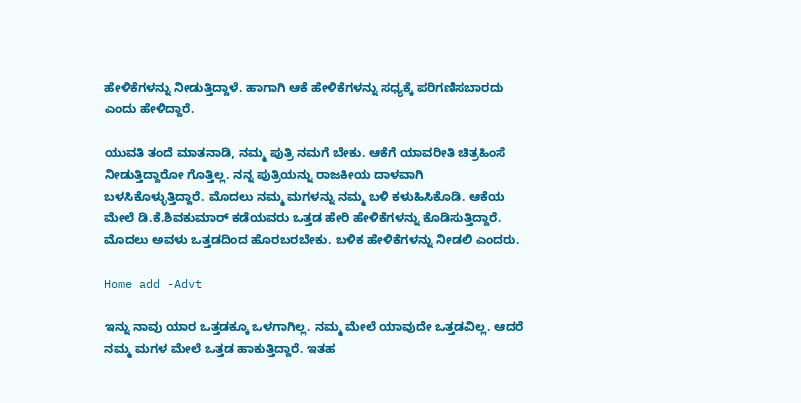ಹೇಳಿಕೆಗಳನ್ನು ನೀಡುತ್ತಿದ್ದಾಳೆ. ಹಾಗಾಗಿ ಆಕೆ ಹೇಳಿಕೆಗಳನ್ನು ಸಧ್ಯಕ್ಕೆ ಪರಿಗಣಿಸಬಾರದು ಎಂದು ಹೇಳಿದ್ದಾರೆ.

ಯುವತಿ ತಂದೆ ಮಾತನಾಡಿ, ನಮ್ಮ ಪುತ್ರಿ ನಮಗೆ ಬೇಕು. ಆಕೆಗೆ ಯಾವರೀತಿ ಚಿತ್ರಹಿಂಸೆ ನೀಡುತ್ತಿದ್ದಾರೋ ಗೊತ್ತಿಲ್ಲ. ನನ್ನ ಪುತ್ರಿಯನ್ನು ರಾಜಕೀಯ ದಾಳವಾಗಿ ಬಳಸಿಕೊಳ್ಳುತ್ತಿದ್ದಾರೆ. ಮೊದಲು ನಮ್ಮ ಮಗಳನ್ನು ನಮ್ಮ ಬಳಿ ಕಳುಹಿಸಿಕೊಡಿ. ಆಕೆಯ ಮೇಲೆ ಡಿ.ಕೆ.ಶಿವಕುಮಾರ್ ಕಡೆಯವರು ಒತ್ತಡ ಹೇರಿ ಹೇಳಿಕೆಗಳನ್ನು ಕೊಡಿಸುತ್ತಿದ್ದಾರೆ. ಮೊದಲು ಅವಳು ಒತ್ತಡದಿಂದ ಹೊರಬರಬೇಕು. ಬಳಿಕ ಹೇಳಿಕೆಗಳನ್ನು ನೀಡಲಿ ಎಂದರು.

Home add -Advt

ಇನ್ನು ನಾವು ಯಾರ ಒತ್ತಡಕ್ಕೂ ಒಳಗಾಗಿಲ್ಲ. ನಮ್ಮ ಮೇಲೆ ಯಾವುದೇ ಒತ್ತಡವಿಲ್ಲ. ಆದರೆ ನಮ್ಮ ಮಗಳ ಮೇಲೆ ಒತ್ತಡ ಹಾಕುತ್ತಿದ್ದಾರೆ. ಇತಹ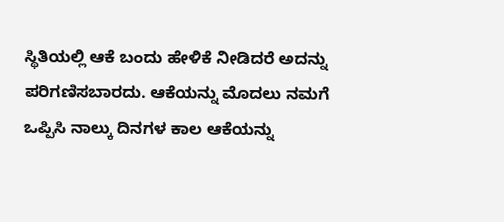ಸ್ಥಿತಿಯಲ್ಲಿ ಆಕೆ ಬಂದು ಹೇಳಿಕೆ ನೀಡಿದರೆ ಅದನ್ನು ಪರಿಗಣಿಸಬಾರದು. ಆಕೆಯನ್ನು ಮೊದಲು ನಮಗೆ ಒಪ್ಪಿಸಿ ನಾಲ್ಕು ದಿನಗಳ ಕಾಲ ಆಕೆಯನ್ನು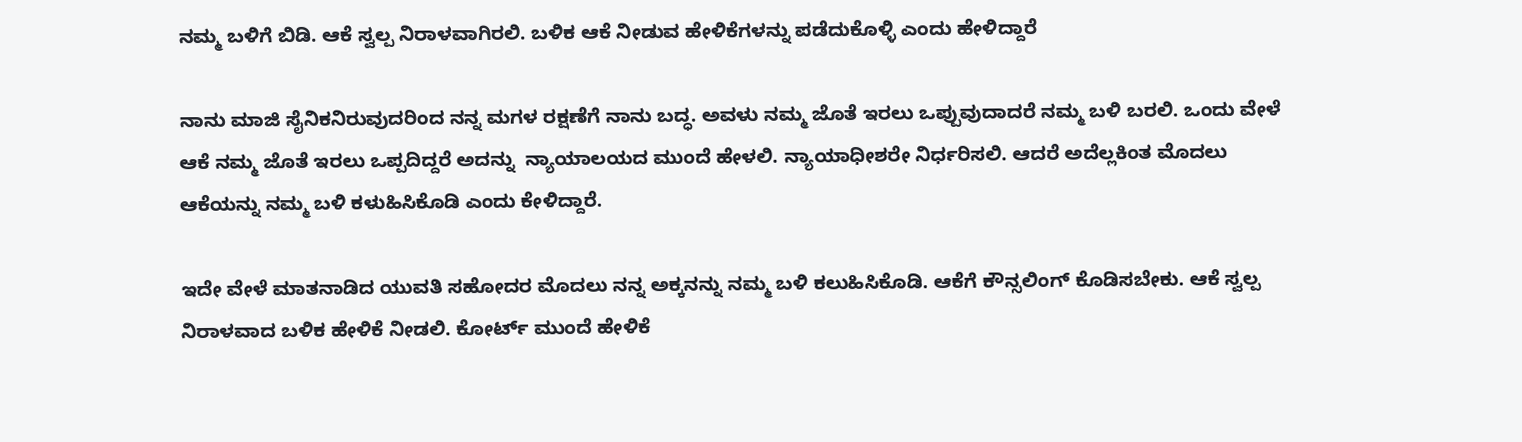ನಮ್ಮ ಬಳಿಗೆ ಬಿಡಿ. ಆಕೆ ಸ್ವಲ್ಪ ನಿರಾಳವಾಗಿರಲಿ. ಬಳಿಕ ಆಕೆ ನೀಡುವ ಹೇಳಿಕೆಗಳನ್ನು ಪಡೆದುಕೊಳ್ಳಿ ಎಂದು ಹೇಳಿದ್ದಾರೆ

ನಾನು ಮಾಜಿ ಸೈನಿಕನಿರುವುದರಿಂದ ನನ್ನ ಮಗಳ ರಕ್ಷಣೆಗೆ ನಾನು ಬದ್ಧ. ಅವಳು ನಮ್ಮ ಜೊತೆ ಇರಲು ಒಪ್ಪುವುದಾದರೆ ನಮ್ಮ ಬಳಿ ಬರಲಿ. ಒಂದು ವೇಳೆ ಆಕೆ ನಮ್ಮ ಜೊತೆ ಇರಲು ಒಪ್ಪದಿದ್ದರೆ ಅದನ್ನು  ನ್ಯಾಯಾಲಯದ ಮುಂದೆ ಹೇಳಲಿ. ನ್ಯಾಯಾಧೀಶರೇ ನಿರ್ಧರಿಸಲಿ. ಆದರೆ ಅದೆಲ್ಲಕಿಂತ ಮೊದಲು ಆಕೆಯನ್ನು ನಮ್ಮ ಬಳಿ ಕಳುಹಿಸಿಕೊಡಿ ಎಂದು ಕೇಳಿದ್ದಾರೆ.

ಇದೇ ವೇಳೆ ಮಾತನಾಡಿದ ಯುವತಿ ಸಹೋದರ ಮೊದಲು ನನ್ನ ಅಕ್ಕನನ್ನು ನಮ್ಮ ಬಳಿ ಕಲುಹಿಸಿಕೊಡಿ. ಆಕೆಗೆ ಕೌನ್ಸಲಿಂಗ್ ಕೊಡಿಸಬೇಕು. ಆಕೆ ಸ್ವಲ್ಪ ನಿರಾಳವಾದ ಬಳಿಕ ಹೇಳಿಕೆ ನೀಡಲಿ. ಕೋರ್ಟ್ ಮುಂದೆ ಹೇಳಿಕೆ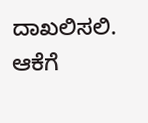ದಾಖಲಿಸಲಿ. ಆಕೆಗೆ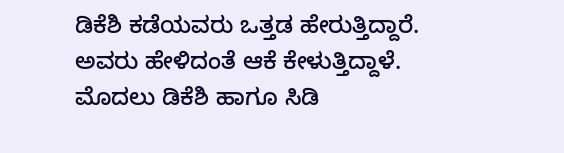ಡಿಕೆಶಿ ಕಡೆಯವರು ಒತ್ತಡ ಹೇರುತ್ತಿದ್ದಾರೆ. ಅವರು ಹೇಳಿದಂತೆ ಆಕೆ ಕೇಳುತ್ತಿದ್ದಾಳೆ. ಮೊದಲು ಡಿಕೆಶಿ ಹಾಗೂ ಸಿಡಿ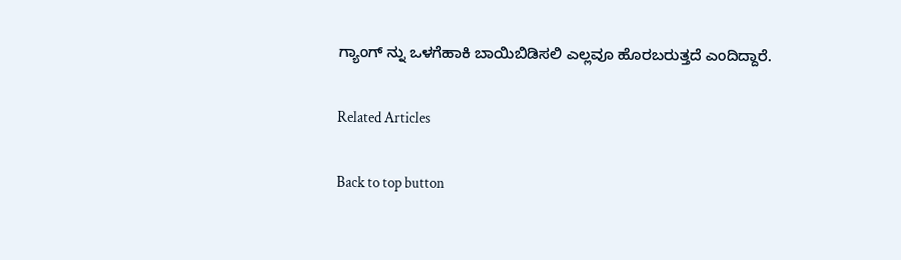ಗ್ಯಾಂಗ್ ನ್ನು ಒಳಗೆಹಾಕಿ ಬಾಯಿಬಿಡಿಸಲಿ ಎಲ್ಲವೂ ಹೊರಬರುತ್ತದೆ ಎಂದಿದ್ದಾರೆ.

Related Articles

Back to top button